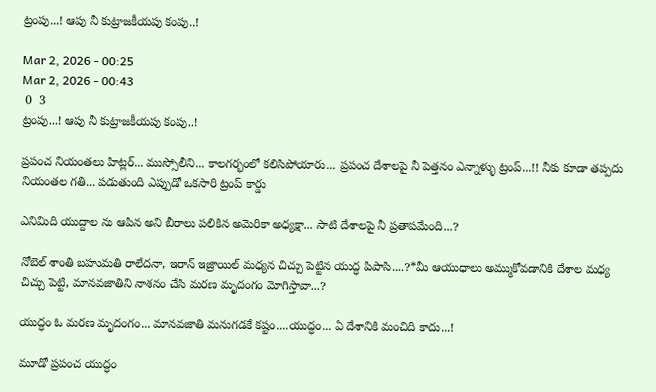ట్రంపు...! ఆపు నీ కుట్రాజకీయపు కంపు..!

Mar 2, 2026 - 00:25
Mar 2, 2026 - 00:43
 0  3
ట్రంపు...! ఆపు నీ కుట్రాజకీయపు కంపు..!

ప్రపంచ నియంతలు హిట్లర్... ముస్సోలీని... కాలగర్భంలో కలిసిపోయారు... ప్రపంచ దేశాలపై నీ పెత్తనం ఎన్నాళ్ళు ట్రంప్...!! నీకు కూడా తప్పదు నియంతల గతి... పడుతుంది ఎప్పుడో ఒకసారి ట్రంప్ కార్డు

ఎనిమిది యుద్దాల ను ఆపిన అని బీరాలు పలికిన అమెరికా అధ్యక్షా... సాటి దేశాలపై నీ ప్రతాపమేంది...?

నోబెల్ శాంతి బహుమతి రాలేదనా, ఇరాన్ ఇజ్రాయిల్ మధ్యన చిచ్చు పెట్టిన యుద్ధ పిపాసి....?*మీ ఆయుధాలు అమ్ముకోవడానికి దేశాల మధ్య చిచ్చు పెట్టి, మానవజాతిని నాశనం చేసి మరణ మృదంగం మోగిస్తావా...?

యుద్ధం ఓ మరణ మృదంగం... మానవజాతి మనుగడకే కష్టం....యుద్ధం... ఏ దేశానికి మంచిది కాదు...!

మూడో ప్రపంచ యుద్ధం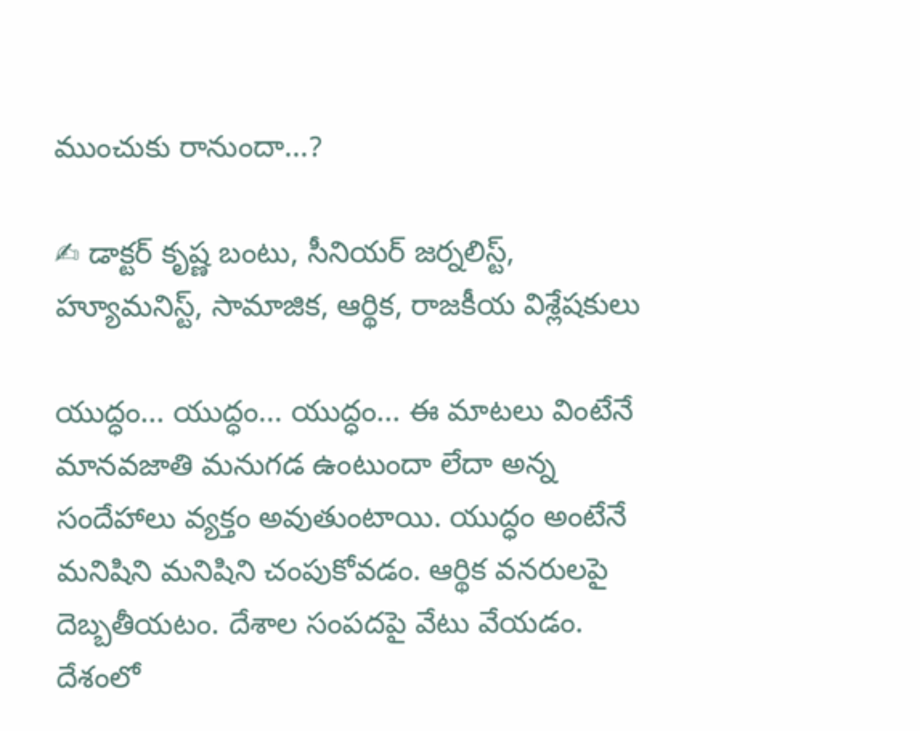ముంచుకు రానుందా...?

✍ డాక్టర్ కృష్ణ బంటు, సీనియర్ జర్నలిస్ట్, హ్యూమనిస్ట్, సామాజిక, ఆర్థిక, రాజకీయ విశ్లేషకులు

యుద్ధం... యుద్ధం... యుద్ధం... ఈ మాటలు వింటేనే మానవజాతి మనుగడ ఉంటుందా లేదా అన్న సందేహాలు వ్యక్తం అవుతుంటాయి. యుద్ధం అంటేనే మనిషిని మనిషిని చంపుకోవడం. ఆర్థిక వనరులపై దెబ్బతీయటం. దేశాల సంపదపై వేటు వేయడం. దేశంలో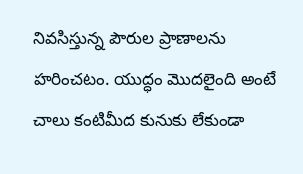నివసిస్తున్న పౌరుల ప్రాణాలను హరించటం. యుద్ధం మొదలైంది అంటే చాలు కంటిమీద కునుకు లేకుండా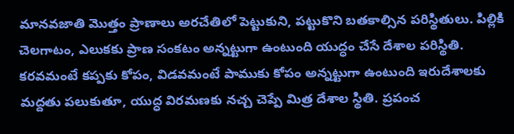మానవజాతి మొత్తం ప్రాణాలు అరచేతిలో పెట్టుకుని, పట్టుకొని బతకాల్సిన పరిస్థితులు. పిల్లికి చెలగాటం, ఎలుకకు ప్రాణ సంకటం అన్నట్టుగా ఉంటుంది యుద్ధం చేసే దేశాల పరిస్థితి. కరవమంటే కప్పకు కోపం, విడవమంటే పాముకు కోపం అన్నట్టుగా ఉంటుంది ఇరుదేశాలకు మద్దతు పలుకుతూ, యుద్ధ విరమణకు నచ్చ చెప్పే మిత్ర దేశాల స్థితి. ప్రపంచ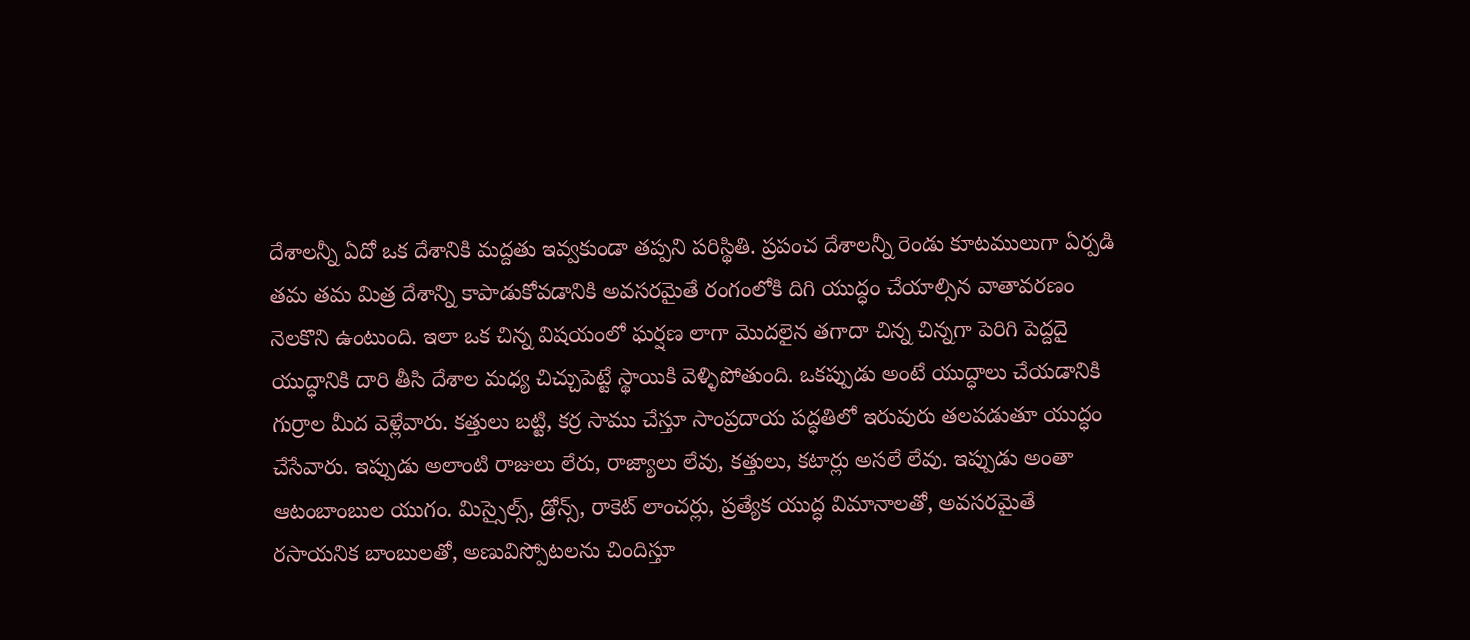దేశాలన్నీ ఏదో ఒక దేశానికి మద్దతు ఇవ్వకుండా తప్పని పరిస్థితి. ప్రపంచ దేశాలన్నీ రెండు కూటములుగా ఏర్పడి తమ తమ మిత్ర దేశాన్ని కాపాడుకోవడానికి అవసరమైతే రంగంలోకి దిగి యుద్ధం చేయాల్సిన వాతావరణం నెలకొని ఉంటుంది. ఇలా ఒక చిన్న విషయంలో ఘర్షణ లాగా మొదలైన తగాదా చిన్న చిన్నగా పెరిగి పెద్దదై యుద్ధానికి దారి తీసి దేశాల మధ్య చిచ్చుపెట్టే స్థాయికి వెళ్ళిపోతుంది. ఒకప్పుడు అంటే యుద్ధాలు చేయడానికి గుర్రాల మీద వెళ్లేవారు. కత్తులు బట్టి, కర్ర సాము చేస్తూ సాంప్రదాయ పద్ధతిలో ఇరువురు తలపడుతూ యుద్ధం చేసేవారు. ఇప్పుడు అలాంటి రాజులు లేరు, రాజ్యాలు లేవు, కత్తులు, కటార్లు అసలే లేవు. ఇప్పుడు అంతా ఆటంబాంబుల యుగం. మిస్సైల్స్, డ్రోన్స్, రాకెట్ లాంచర్లు, ప్రత్యేక యుద్ధ విమానాలతో, అవసరమైతే రసాయనిక బాంబులతో, అణువిస్పోటలను చిందిస్తూ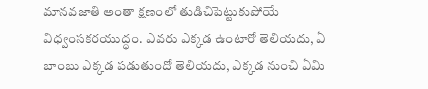మానవజాతి అంతా క్షణంలో తుడిచిపెట్టుకుపోయే విధ్వంసకరయుద్ధం. ఎవరు ఎక్కడ ఉంటారో తెలియదు, ఏ బాంబు ఎక్కడ పడుతుందో తెలియదు, ఎక్కడ నుంచి ఏమి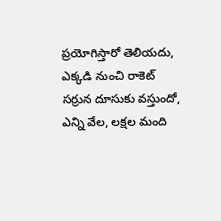ప్రయోగిస్తారో తెలియదు, ఎక్కడి నుంచి రాకెట్ సర్రున దూసుకు వస్తుందో, ఎన్ని వేల, లక్షల మంది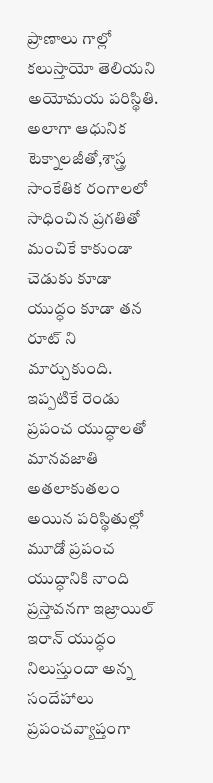ప్రాణాలు గాల్లో కలుస్తాయో తెలియని అయోమయ పరిస్థితి. అలాగా ఆధునిక టెక్నాలజీతో,శాస్త్ర సాంకేతిక రంగాలలో సాధించిన ప్రగతితో మంచికే కాకుండా చెడుకు కూడా యుద్ధం కూడా తన రూట్ ని మార్చుకుంది. ఇప్పటికే రెండు ప్రపంచ యుద్ధాలతో మానవజాతి అతలాకుతలం అయిన పరిస్థితుల్లో మూడో ప్రపంచ యుద్ధానికి నాంది ప్రస్తావనగా ఇజ్రాయిల్ ఇరాన్ యుద్ధం నిలుస్తుందా అన్న సందేహాలు ప్రపంచవ్యాప్తంగా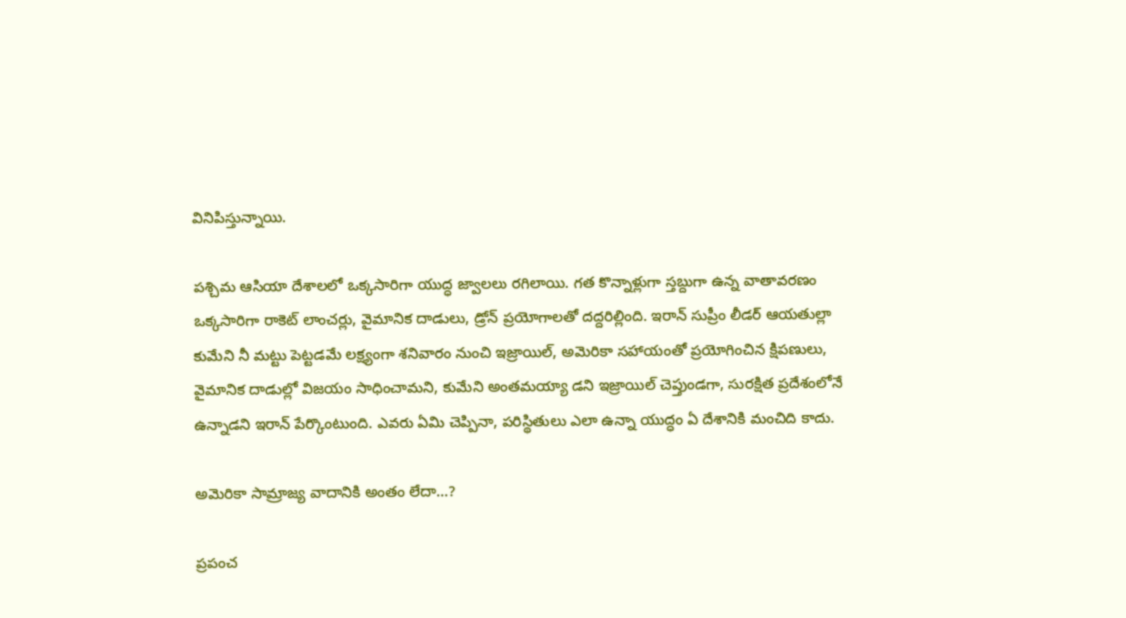వినిపిస్తున్నాయి.

పశ్చిమ ఆసియా దేశాలలో ఒక్కసారిగా యుద్ధ జ్వాలలు రగిలాయి. గత కొన్నాళ్లుగా స్తబ్దుగా ఉన్న వాతావరణం ఒక్కసారిగా రాకెట్ లాంచర్లు, వైమానిక దాడులు, డ్రోన్ ప్రయోగాలతో దద్దరిల్లింది. ఇరాన్ సుప్రీం లీడర్ ఆయతుల్లా కుమేని నీ మట్టు పెట్టడమే లక్ష్యంగా శనివారం నుంచి ఇజ్రాయిల్, అమెరికా సహాయంతో ప్రయోగించిన క్షిపణులు, వైమానిక దాడుల్లో విజయం సాధించామని, కుమేని అంతమయ్యా డని ఇజ్రాయిల్ చెప్తుండగా, సురక్షిత ప్రదేశంలోనే ఉన్నాడని ఇరాన్ పేర్కొంటుంది. ఎవరు ఏమి చెప్పినా, పరిస్థితులు ఎలా ఉన్నా యుద్ధం ఏ దేశానికి మంచిది కాదు.

అమెరికా సామ్రాజ్య వాదానికి అంతం లేదా...?

ప్రపంచ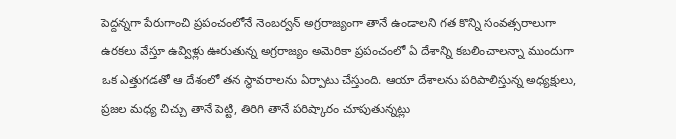పెద్దన్నగా పేరుగాంచి ప్రపంచంలోనే నెంబర్వన్ అగ్రరాజ్యంగా తానే ఉండాలని గత కొన్ని సంవత్సరాలుగా ఉరకలు వేస్తూ ఉవ్విళ్లు ఊరుతున్న అగ్రరాజ్యం అమెరికా ప్రపంచంలో ఏ దేశాన్ని కబలించాలన్నా ముందుగా ఒక ఎత్తుగడతో ఆ దేశంలో తన స్థావరాలను ఏర్పాటు చేస్తుంది. ఆయా దేశాలను పరిపాలిస్తున్న అధ్యక్షులు, ప్రజల మధ్య చిచ్చు తానే పెట్టి, తిరిగి తానే పరిష్కారం చూపుతున్నట్లు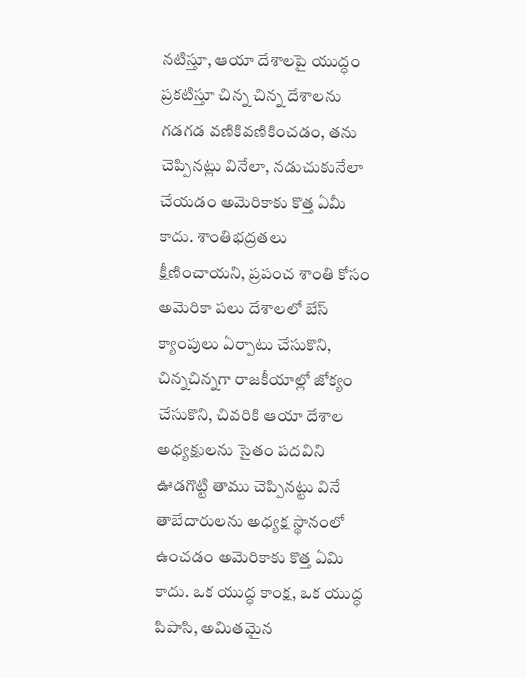నటిస్తూ, ఆయా దేశాలపై యుద్ధం ప్రకటిస్తూ చిన్న చిన్న దేశాలను గడగడ వణికివణికించడం, తను చెప్పినట్లు వినేలా, నడుచుకునేలా చేయడం అమెరికాకు కొత్త ఏమీ కాదు. శాంతిభద్రతలు క్షీణించాయని, ప్రపంచ శాంతి కోసం అమెరికా పలు దేశాలలో బేస్ క్యాంపులు ఏర్పాటు చేసుకొని, చిన్నచిన్నగా రాజకీయాల్లో జోక్యం చేసుకొని, చివరికి ఆయా దేశాల అధ్యక్షులను సైతం పదవిని ఊడగొట్టి తాము చెప్పినట్టు వినే తాబేదారులను అధ్యక్ష స్థానంలో ఉంచడం అమెరికాకు కొత్త ఏమి కాదు. ఒక యుద్ధ కాంక్ష, ఒక యుద్ధ పిపాసి, అమితమైన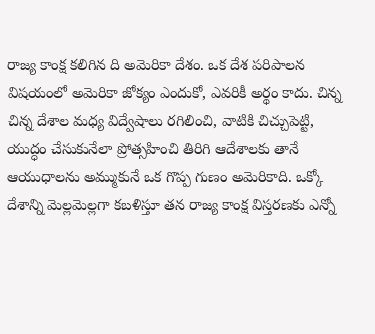రాజ్య కాంక్ష కలిగిన ది అమెరికా దేశం. ఒక దేశ పరిపాలన విషయంలో అమెరికా జోక్యం ఎందుకో, ఎవరికీ అర్థం కాదు. చిన్న చిన్న దేశాల మధ్య విద్వేషాలు రగిలించి, వాటికి చిచ్చుపెట్టి, యుద్ధం చేసుకునేలా ప్రోత్సహించి తిరిగి ఆదేశాలకు తానే ఆయుధాలను అమ్ముకునే ఒక గొప్ప గుణం అమెరికాది. ఒక్కో దేశాన్ని మెల్లమెల్లగా కబళిస్తూ తన రాజ్య కాంక్ష విస్తరణకు ఎన్నో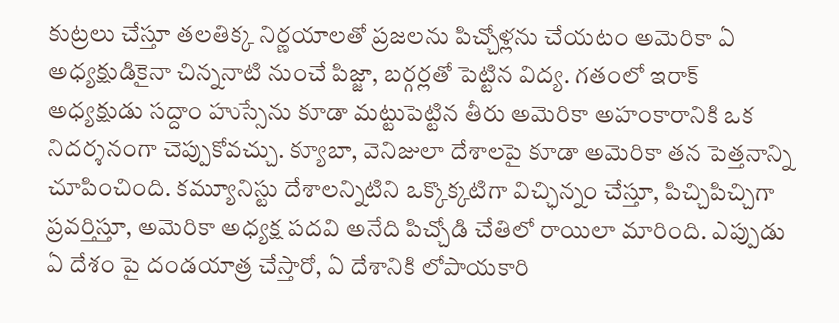కుట్రలు చేస్తూ తలతిక్క నిర్ణయాలతో ప్రజలను పిచ్చోళ్లను చేయటం అమెరికా ఏ అధ్యక్షుడికైనా చిన్ననాటి నుంచే పిజ్జా, బర్గర్లతో పెట్టిన విద్య. గతంలో ఇరాక్ అధ్యక్షుడు సద్దాం హుస్సేను కూడా మట్టుపెట్టిన తీరు అమెరికా అహంకారానికి ఒక నిదర్శనంగా చెప్పుకోవచ్చు. క్యూబా, వెనిజులా దేశాలపై కూడా అమెరికా తన పెత్తనాన్ని చూపించింది. కమ్యూనిస్టు దేశాలన్నిటిని ఒక్కొక్కటిగా విచ్ఛిన్నం చేస్తూ, పిచ్చిపిచ్చిగా ప్రవర్తిస్తూ, అమెరికా అధ్యక్ష పదవి అనేది పిచ్చోడి చేతిలో రాయిలా మారింది. ఎప్పుడు ఏ దేశం పై దండయాత్ర చేస్తారో, ఏ దేశానికి లోపాయకారి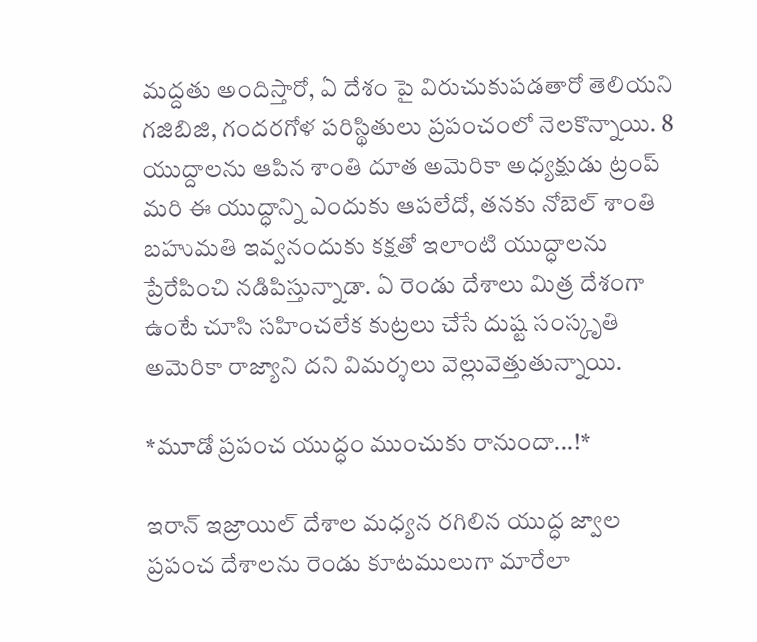మద్దతు అందిస్తారో, ఏ దేశం పై విరుచుకుపడతారో తెలియని గజిబిజి, గందరగోళ పరిస్థితులు ప్రపంచంలో నెలకొన్నాయి. 8 యుద్దాలను ఆపిన శాంతి దూత అమెరికా అధ్యక్షుడు ట్రంప్ మరి ఈ యుద్ధాన్ని ఎందుకు ఆపలేదో, తనకు నోబెల్ శాంతి బహుమతి ఇవ్వనందుకు కక్షతో ఇలాంటి యుద్ధాలను ప్రేరేపించి నడిపిస్తున్నాడా. ఏ రెండు దేశాలు మిత్ర దేశంగా ఉంటే చూసి సహించలేక కుట్రలు చేసే దుష్ట సంస్కృతి అమెరికా రాజ్యాని దని విమర్శలు వెల్లువెత్తుతున్నాయి.

*మూడో ప్రపంచ యుద్ధం ముంచుకు రానుందా...!*

ఇరాన్ ఇజ్రాయిల్ దేశాల మధ్యన రగిలిన యుద్ధ జ్వాల ప్రపంచ దేశాలను రెండు కూటములుగా మారేలా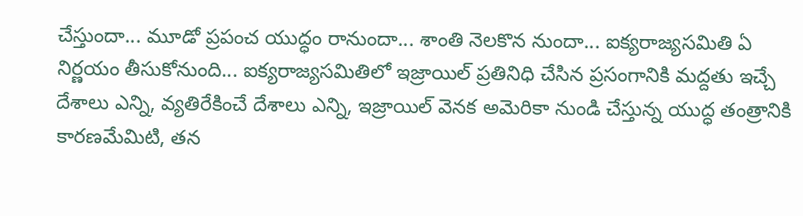చేస్తుందా... మూడో ప్రపంచ యుద్ధం రానుందా... శాంతి నెలకొన నుందా... ఐక్యరాజ్యసమితి ఏ నిర్ణయం తీసుకోనుంది... ఐక్యరాజ్యసమితిలో ఇజ్రాయిల్ ప్రతినిధి చేసిన ప్రసంగానికి మద్దతు ఇచ్చే దేశాలు ఎన్ని, వ్యతిరేకించే దేశాలు ఎన్ని, ఇజ్రాయిల్ వెనక అమెరికా నుండి చేస్తున్న యుద్ధ తంత్రానికి కారణమేమిటి, తన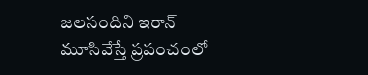జలసందిని ఇరాన్ మూసివేస్తే ప్రపంచంలో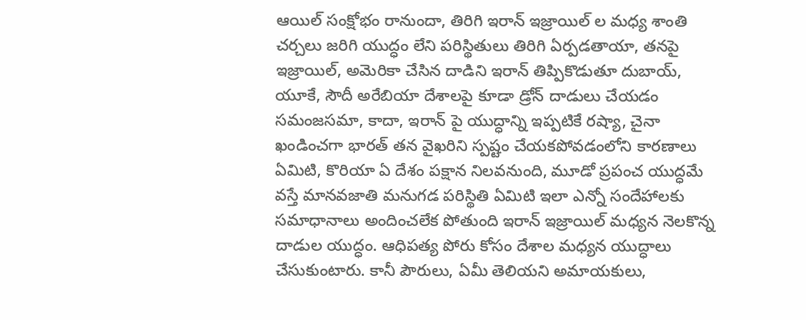ఆయిల్ సంక్షోభం రానుందా, తిరిగి ఇరాన్ ఇజ్రాయిల్ ల మధ్య శాంతి చర్చలు జరిగి యుద్ధం లేని పరిస్థితులు తిరిగి ఏర్పడతాయా, తనపై ఇజ్రాయిల్, అమెరికా చేసిన దాడిని ఇరాన్ తిప్పికొడుతూ దుబాయ్, యూకే, సౌదీ అరేబియా దేశాలపై కూడా డ్రోన్ దాడులు చేయడం సమంజసమా, కాదా, ఇరాన్ పై యుద్ధాన్ని ఇప్పటికే రష్యా, చైనా ఖండించగా భారత్ తన వైఖరిని స్పష్టం చేయకపోవడంలోని కారణాలు ఏమిటి, కొరియా ఏ దేశం పక్షాన నిలవనుంది, మూడో ప్రపంచ యుద్ధమే వస్తే మానవజాతి మనుగడ పరిస్థితి ఏమిటి ఇలా ఎన్నో సందేహాలకు సమాధానాలు అందించలేక పోతుంది ఇరాన్ ఇజ్రాయిల్ మధ్యన నెలకొన్న దాడుల యుద్ధం. ఆధిపత్య పోరు కోసం దేశాల మధ్యన యుద్ధాలు చేసుకుంటారు. కానీ పౌరులు, ఏమీ తెలియని అమాయకులు,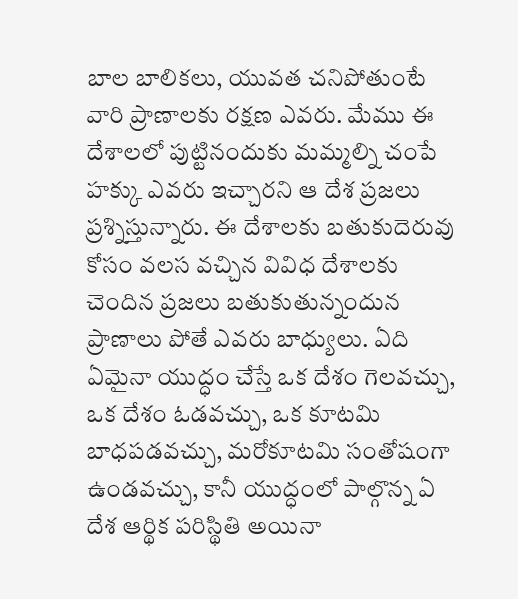బాల బాలికలు, యువత చనిపోతుంటే వారి ప్రాణాలకు రక్షణ ఎవరు. మేము ఈ దేశాలలో పుట్టినందుకు మమ్మల్ని చంపే హక్కు ఎవరు ఇచ్చారని ఆ దేశ ప్రజలు ప్రశ్నిస్తున్నారు. ఈ దేశాలకు బతుకుదెరువు కోసం వలస వచ్చిన వివిధ దేశాలకు చెందిన ప్రజలు బతుకుతున్నందున ప్రాణాలు పోతే ఎవరు బాధ్యులు. ఏది ఏమైనా యుద్ధం చేస్తే ఒక దేశం గెలవచ్చు, ఒక దేశం ఓడవచ్చు, ఒక కూటమి బాధపడవచ్చు, మరోకూటమి సంతోషంగా ఉండవచ్చు, కానీ యుద్ధంలో పాల్గొన్న ఏ దేశ ఆర్థిక పరిస్థితి అయినా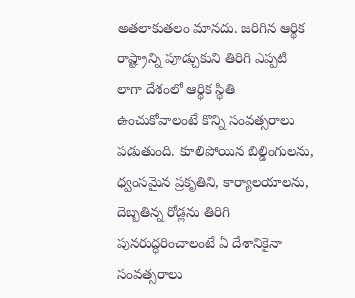అతలాకుతలం మానదు. జరిగిన ఆర్థిక రాష్ట్రాన్ని పూడ్చుకుని తిరిగి ఎప్పటి లాగా దేశంలో ఆర్థిక స్థితి ఉంచుకోవాలంటే కొన్ని సంవత్సరాలు పడుతుంది. కూలిపోయిన బిల్డింగులను, ధ్వంసమైన ప్రకృతిని, కార్యాలయాలను, దెబ్బతిన్న రోడ్లను తిరిగి పునరుద్ధరించాలంటే ఏ దేశానికైనా సంవత్సరాలు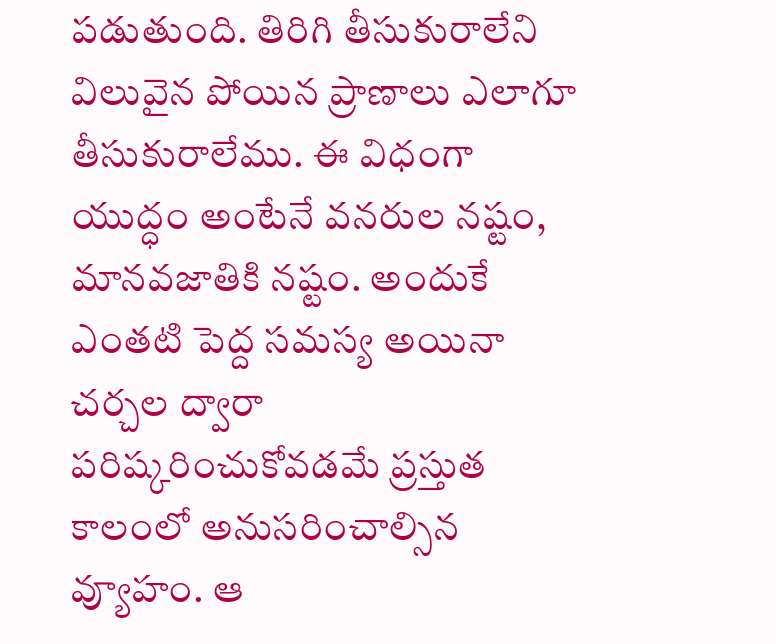పడుతుంది. తిరిగి తీసుకురాలేని విలువైన పోయిన ప్రాణాలు ఎలాగూ తీసుకురాలేము. ఈ విధంగా యుద్ధం అంటేనే వనరుల నష్టం, మానవజాతికి నష్టం. అందుకే ఎంతటి పెద్ద సమస్య అయినా చర్చల ద్వారా పరిష్కరించుకోవడమే ప్రస్తుత కాలంలో అనుసరించాల్సిన వ్యూహం. ఆ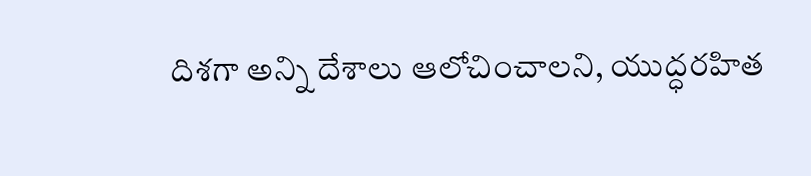దిశగా అన్ని దేశాలు ఆలోచించాలని, యుద్ధరహిత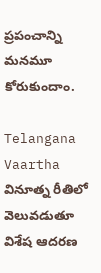ప్రపంచాన్ని మనమూ కోరుకుందాం.

Telangana Vaartha వినూత్న రీతిలో వెలువడుతూ విశేష ఆదరణ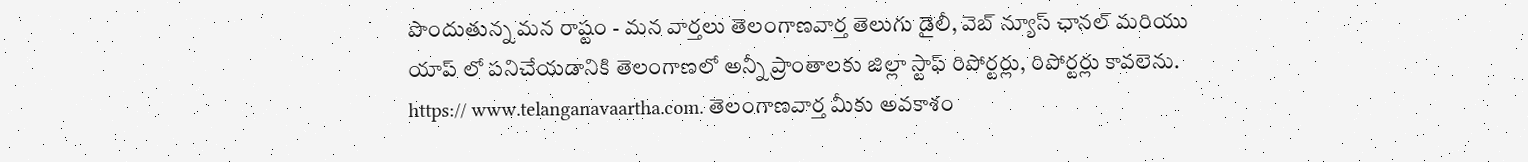పొందుతున్న మన రాష్టం - మన వార్తలు తెలంగాణవార్త తెలుగు డైలీ, వెబ్ న్యూస్ ఛానల్ మరియు యాప్ లో పనిచేయడానికి తెలంగాణలో అన్నీ ప్రాంతాలకు జిల్లా స్టాఫ్ రిపోర్టర్లు, రిపోర్టర్లు కావలెను. https:// www.telanganavaartha.com. తెలంగాణవార్త మీకు అవకాశం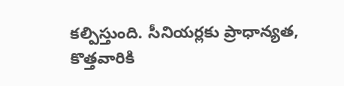కల్పిస్తుంది. సీనియర్లకు ప్రాధాన్యత, కొత్తవారికి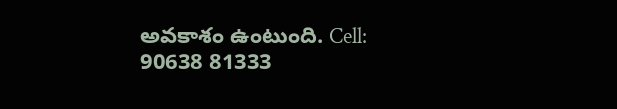అవకాశం ఉంటుంది. Cell: 90638 81333